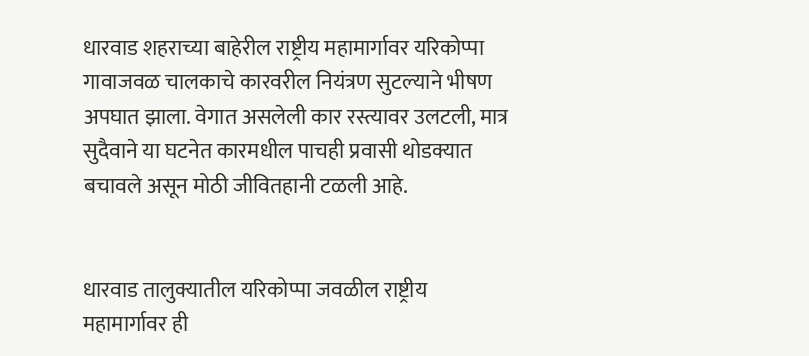धारवाड शहराच्या बाहेरील राष्ट्रीय महामार्गावर यरिकोप्पा गावाजवळ चालकाचे कारवरील नियंत्रण सुटल्याने भीषण अपघात झाला. वेगात असलेली कार रस्त्यावर उलटली, मात्र सुदैवाने या घटनेत कारमधील पाचही प्रवासी थोडक्यात बचावले असून मोठी जीवितहानी टळली आहे.


धारवाड तालुक्यातील यरिकोप्पा जवळील राष्ट्रीय महामार्गावर ही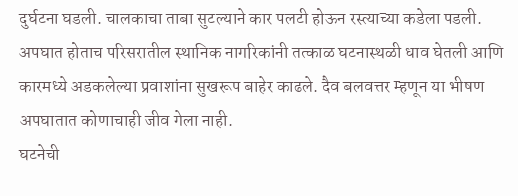दुर्घटना घडली. चालकाचा ताबा सुटल्याने कार पलटी होऊन रस्त्याच्या कडेला पडली. अपघात होताच परिसरातील स्थानिक नागरिकांनी तत्काळ घटनास्थळी धाव घेतली आणि कारमध्ये अडकलेल्या प्रवाशांना सुखरूप बाहेर काढले. दैव बलवत्तर म्हणून या भीषण अपघातात कोणाचाही जीव गेला नाही.
घटनेची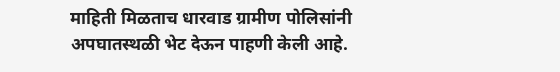माहिती मिळताच धारवाड ग्रामीण पोलिसांनी अपघातस्थळी भेट देऊन पाहणी केली आहे.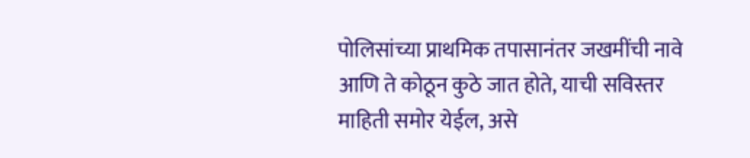पोलिसांच्या प्राथमिक तपासानंतर जखमींची नावे आणि ते कोठून कुठे जात होते, याची सविस्तर माहिती समोर येईल, असे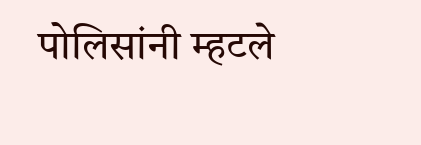पोलिसांनी म्हटले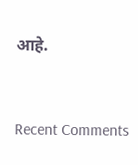आहे.


Recent Comments